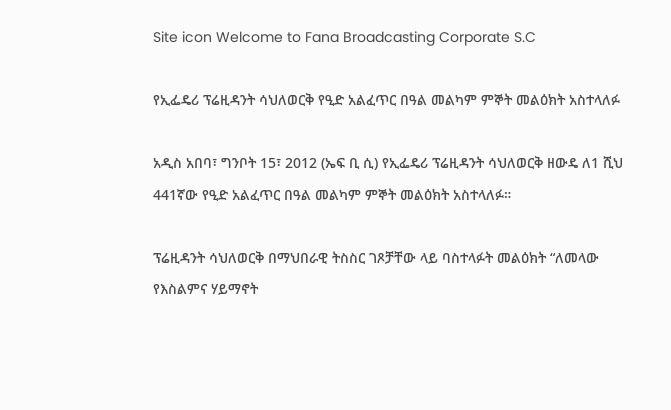Site icon Welcome to Fana Broadcasting Corporate S.C

የኢፌዴሪ ፕሬዚዳንት ሳህለወርቅ የዒድ አልፈጥር በዓል መልካም ምኞት መልዕክት አስተላለፉ

አዲስ አበባ፣ ግንቦት 15፣ 2012 (ኤፍ ቢ ሲ) የኢፌዴሪ ፕሬዚዳንት ሳህለወርቅ ዘውዴ ለ1 ሺህ 441ኛው የዒድ አልፈጥር በዓል መልካም ምኞት መልዕክት አስተላለፉ።

ፕሬዚዳንት ሳህለወርቅ በማህበራዊ ትስስር ገጾቻቸው ላይ ባስተላፉት መልዕክት “ለመላው የእስልምና ሃይማኖት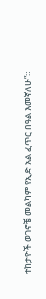ተከታዮች ወገኖቼ መልካም የኢድ አል ፈጥር በዓል እመኛለሁ”።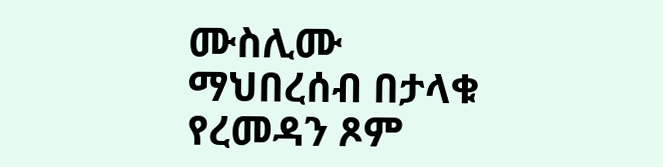ሙስሊሙ ማህበረሰብ በታላቁ የረመዳን ጾም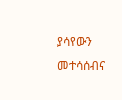ያሳየውን መተሳሰብና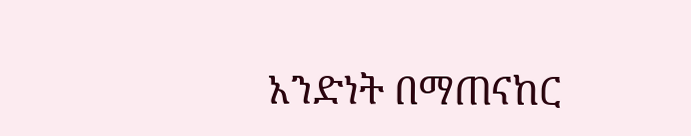አንድነት በማጠናከር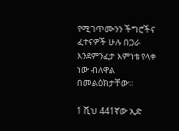የሚገጥሙንን ችግሮችና ፈተናዎች ሁሉ በጋራ እንደምንፈታ እምነቴ የላቀ ነው ብለዋል በመልዕክታቸው።

1 ሺህ 441ኛው ኢድ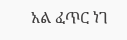አል ፈጥር ነገ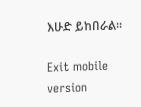እሁድ ይከበራል።

Exit mobile version